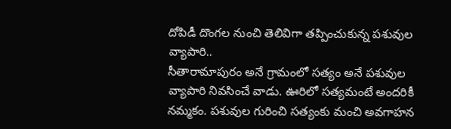దోపిడీ దొంగల నుంచి తెలివిగా తప్పించుకున్న పశువుల వ్యాపారి..
సీతారామాపురం అనే గ్రామంలో సత్యం అనే పశువుల వ్యాపారి నివసించే వాడు. ఊరిలో సత్యమంటే అందరికీ నమ్మకం. పశువుల గురించి సత్యంకు మంచి అవగాహన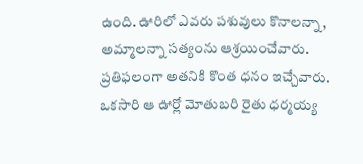ఉంది. ఊరిలో ఎవరు పశువులు కొనాలన్నా, అమ్మాలన్నా సత్యంను ఆశ్రయించేవారు. ప్రతిఫలంగా అతనికి కొంత ధనం ఇచ్చేవారు. ఒకసారి ఆ ఊర్లో మోతుబరి రైతు ధర్మయ్య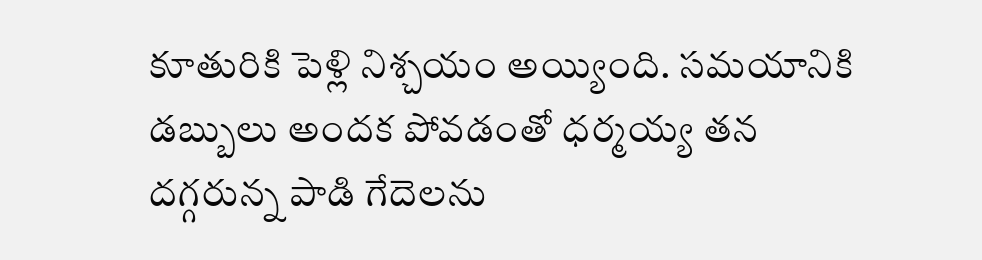కూతురికి పెళ్లి నిశ్చయం అయ్యింది. సమయానికి డబ్బులు అందక పోవడంతో ధర్మయ్య తన దగ్గరున్న పాడి గేదెలను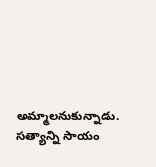అమ్మాలనుకున్నాడు. సత్యాన్ని సాయం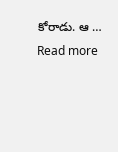కోరాడు. ఆ … Read more